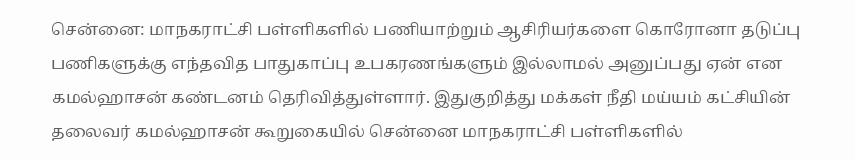சென்னை: மாநகராட்சி பள்ளிகளில் பணியாற்றும் ஆசிரியர்களை கொரோனா தடுப்பு பணிகளுக்கு எந்தவித பாதுகாப்பு உபகரணங்களும் இல்லாமல் அனுப்பது ஏன் என கமல்ஹாசன் கண்டனம் தெரிவித்துள்ளார். இதுகுறித்து மக்கள் நீதி மய்யம் கட்சியின் தலைவர் கமல்ஹாசன் கூறுகையில் சென்னை மாநகராட்சி பள்ளிகளில்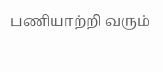பணியாற்றி வரும்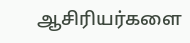ஆசிரியர்களை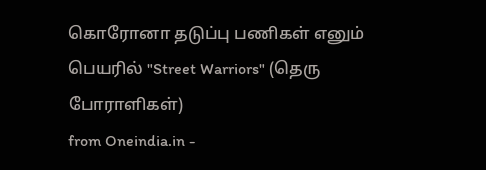கொரோனா தடுப்பு பணிகள் எனும் பெயரில் "Street Warriors" (தெரு போராளிகள்)
from Oneindia.in -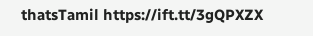thatsTamil https://ift.tt/3gQPXZX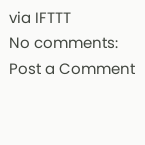via IFTTT
No comments:
Post a Comment